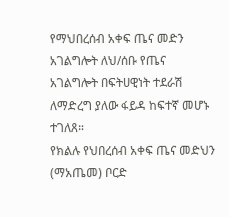የማህበረሰብ አቀፍ ጤና መድን አገልግሎት ለህ/ሰቡ የጤና አገልግሎት በፍትሀዊነት ተደራሽ ለማድረግ ያለው ፋይዳ ከፍተኛ መሆኑ ተገለጸ።
የክልሉ የህበረሰብ አቀፍ ጤና መድህን (ማአጤመ) ቦርድ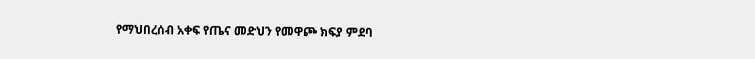የማህበረሰብ አቀፍ የጤና መድህን የመዋጮ ክፍያ ምደባ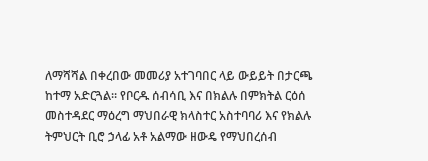ለማሻሻል በቀረበው መመሪያ አተገባበር ላይ ውይይት በታርጫ ከተማ አድርጓል። የቦርዱ ሰብሳቢ እና በክልሉ በምክትል ርዕሰ መስተዳደር ማዕረግ ማህበራዊ ክላስተር አስተባባሪ እና የክልሉ ትምህርት ቢሮ ኃላፊ አቶ አልማው ዘውዴ የማህበረሰብ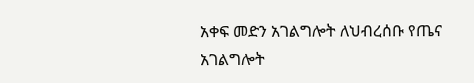አቀፍ መድን አገልግሎት ለህብረሰቡ የጤና አገልግሎት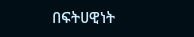በፍትሀዊነት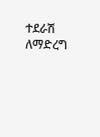ተደራሽ ለማድረግ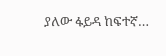ያለው ፋይዳ ከፍተኛ…